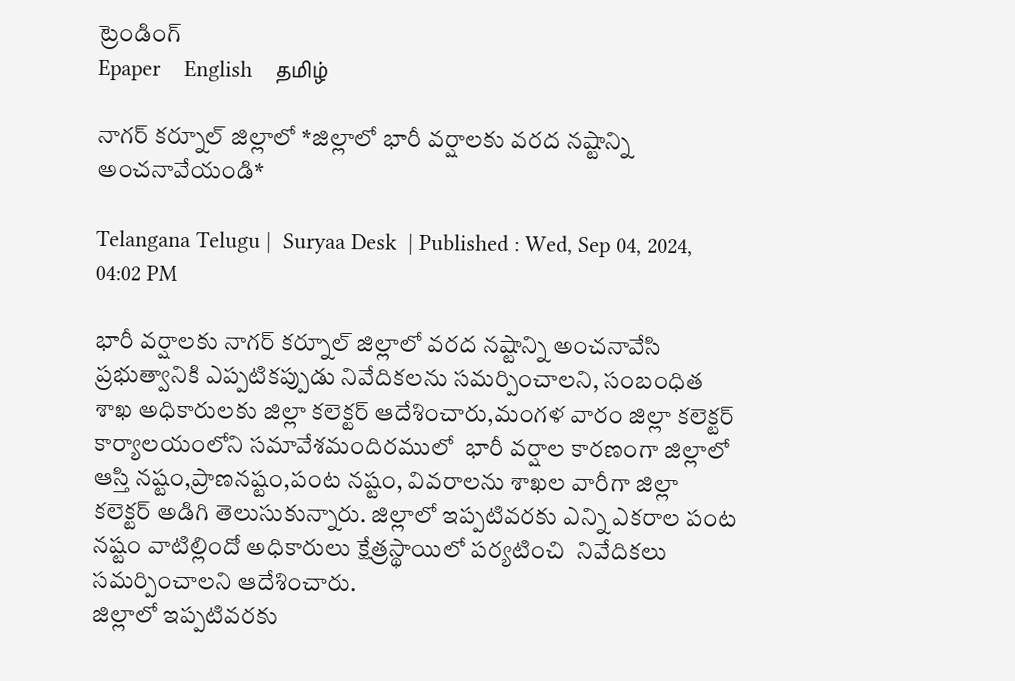ట్రెండింగ్
Epaper    English    தமிழ்

నాగర్ కర్నూల్ జిల్లాలో *జిల్లాలో భారీ వర్షాలకు వరద నష్టాన్ని అంచనావేయండి*

Telangana Telugu |  Suryaa Desk  | Published : Wed, Sep 04, 2024, 04:02 PM

భారీ వర్షాలకు నాగర్ కర్నూల్ జిల్లాలో వరద నష్టాన్ని అంచనావేసి ప్రభుత్వానికి ఎప్పటికప్పుడు నివేదికలను సమర్పించాలని, సంబంధిత శాఖ అధికారులకు జిల్లా కలెక్టర్ ఆదేశించారు,మంగళ వారం జిల్లా కలెక్టర్ కార్యాలయంలోని సమావేశమందిరములో  భారీ వర్షాల కారణంగా జిల్లాలో ఆస్తి నష్టం,ప్రాణనష్టం,పంట నష్టం, వివరాలను శాఖల వారీగా జిల్లా కలెక్టర్ అడిగి తెలుసుకున్నారు. జిల్లాలో ఇప్పటివరకు ఎన్ని ఎకరాల పంట నష్టం వాటిల్లిందో అధికారులు క్షేత్రస్థాయిలో పర్యటించి  నివేదికలు సమర్పించాలని ఆదేశించారు.
జిల్లాలో ఇప్పటివరకు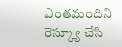ఎంతమందిని రెస్క్యూ చేసి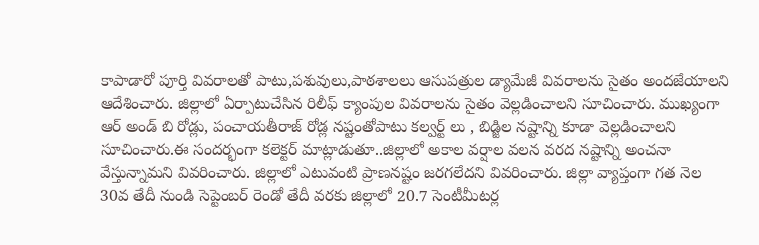కాపాడారో పూర్తి వివరాలతో పాటు,పశువులు,పాఠశాలలు ఆసుపత్రుల డ్యామేజీ వివరాలను సైతం అందజేయాలని ఆదేశించారు. జిల్లాలో ఏర్పాటుచేసిన రిలీఫ్ క్యాంపుల వివరాలను సైతం వెల్లడించాలని సూచించారు. ముఖ్యంగా ఆర్ అండ్ బి రోడ్లు, పంచాయతీరాజ్ రోడ్ల నష్టంతోపాటు కల్వర్ట్ లు , బిడ్జిల నష్టాన్ని కూడా వెల్లడించాలని సూచించారు.ఈ సందర్భంగా కలెక్టర్ మాట్లాడుతూ..జిల్లాలో అకాల వర్షాల వలన వరద నష్టాన్ని అంచనా వేస్తున్నామని వివరించారు. జిల్లాలో ఎటువంటి ప్రాణనష్టం జరగలేదని వివరించారు. జిల్లా వ్యాప్తంగా గత నెల 30వ తేదీ నుండి సెప్టెంబర్ రెండో తేదీ వరకు జిల్లాలో 20.7 సెంటీమీటర్ల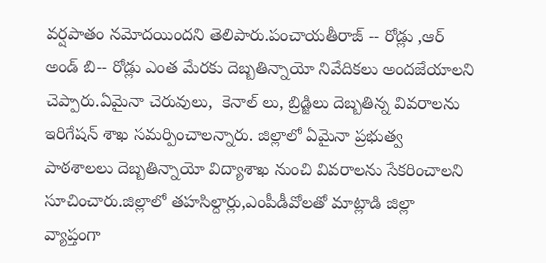వర్షపాతం నమోదయిందని తెలిపారు.పంచాయతీరాజ్ -- రోడ్లు ,ఆర్ అండ్ బి-- రోడ్లు ఎంత మేరకు దెబ్బతిన్నాయో నివేదికలు అందజేయాలని  చెప్పారు.ఏమైనా చెరువులు,  కెనాల్ లు, బ్రిడ్జిలు దెబ్బతిన్న వివరాలను ఇరిగేషన్ శాఖ సమర్పించాలన్నారు. జిల్లాలో ఏమైనా ప్రభుత్వ పాఠశాలలు దెబ్బతిన్నాయో విద్యాశాఖ నుంచి వివరాలను సేకరించాలని సూచించారు.జిల్లాలో తహసిల్దార్లు,ఎంపీడీవోలతో మాట్లాడి జిల్లా వ్యాప్తంగా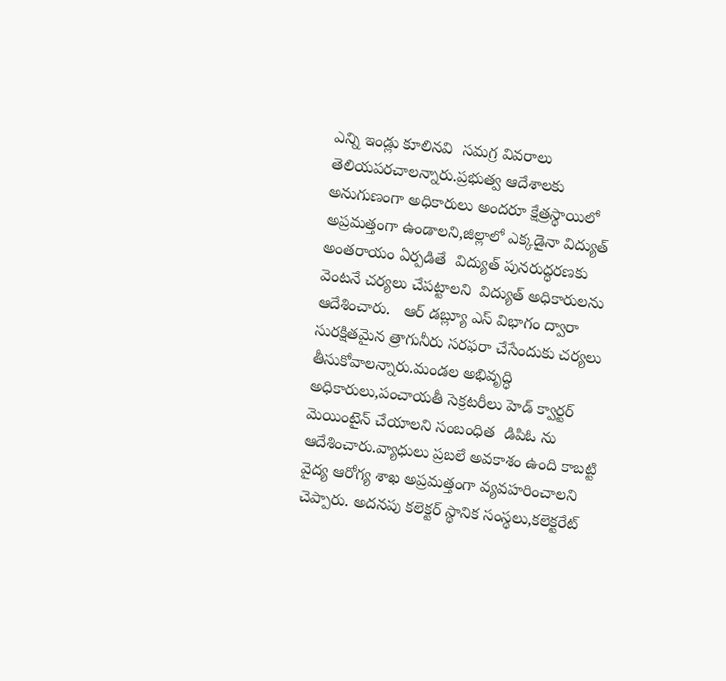ఎన్ని ఇండ్లు కూలినవి  సమగ్ర వివరాలు తెలియపరచాలన్నారు.ప్రభుత్వ ఆదేశాలకు అనుగుణంగా అధికారులు అందరూ క్షేత్రస్థాయిలో అప్రమత్తంగా ఉండాలని,జిల్లాలో ఎక్కడైనా విద్యుత్ అంతరాయం ఏర్పడితే  విద్యుత్ పునరుద్ధరణకు వెంటనే చర్యలు చేపట్టాలని  విద్యుత్ అధికారులను ఆదేశించారు.   ఆర్ డబ్ల్యూ ఎస్ విభాగం ద్వారా సురక్షితమైన త్రాగునీరు సరఫరా చేసేందుకు చర్యలు తీసుకోవాలన్నారు.మండల అభివృద్ధి అధికారులు,పంచాయతీ సెక్రటరీలు హెడ్ క్వార్టర్ మెయింటైన్ చేయాలని సంబంధిత  డిపిఓ ను ఆదేశించారు.వ్యాధులు ప్రబలే అవకాశం ఉంది కాబట్టి వైద్య ఆరోగ్య శాఖ అప్రమత్తంగా వ్యవహరించాలని చెప్పారు. అదనపు కలెక్టర్ స్థానిక సంస్థలు,కలెక్టరేట్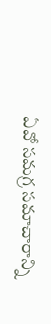ఏవో సమగ్ర సమాచారాన్ని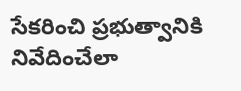సేకరించి ప్రభుత్వానికి నివేదించేలా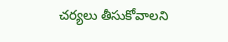చర్యలు తీసుకోవాలని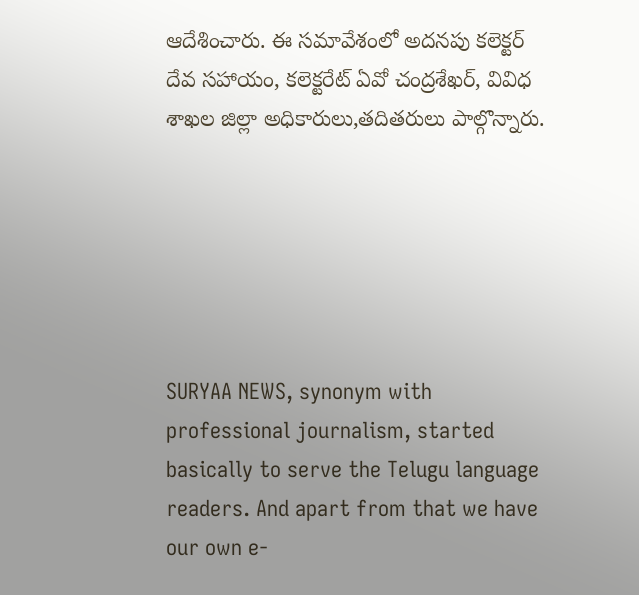ఆదేశించారు. ఈ సమావేశంలో అదనపు కలెక్టర్ దేవ సహాయం, కలెక్టరేట్ ఏవో చంద్రశేఖర్, వివిధ శాఖల జిల్లా అధికారులు,తదితరులు పాల్గొన్నారు.






SURYAA NEWS, synonym with professional journalism, started basically to serve the Telugu language readers. And apart from that we have our own e-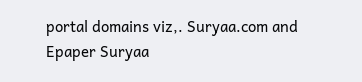portal domains viz,. Suryaa.com and Epaper Suryaa